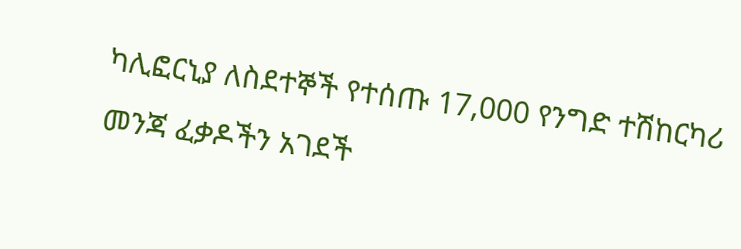ካሊፎርኒያ ለስደተኞች የተሰጡ 17,000 የንግድ ተሽከርካሪ መንጃ ፈቃዶችን አገደች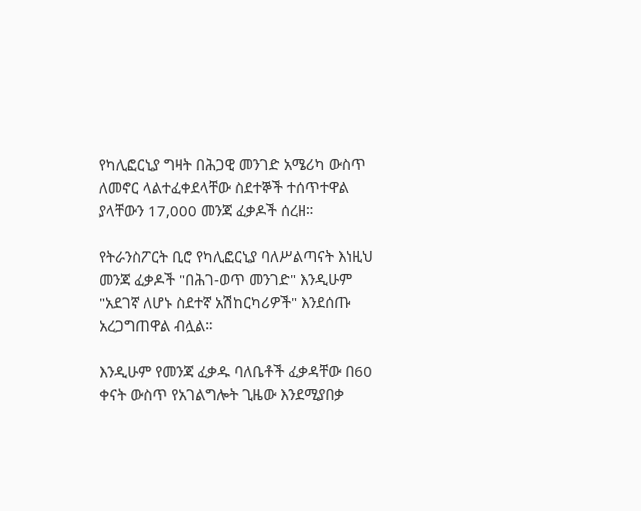የካሊፎርኒያ ግዛት በሕጋዊ መንገድ አሜሪካ ውስጥ ለመኖር ላልተፈቀደላቸው ስደተኞች ተሰጥተዋል ያላቸውን 17,000 መንጃ ፈቃዶች ሰረዘ።

የትራንስፖርት ቢሮ የካሊፎርኒያ ባለሥልጣናት እነዚህ መንጃ ፈቃዶች "በሕገ-ወጥ መንገድ" እንዲሁም "አደገኛ ለሆኑ ስደተኛ አሽከርካሪዎች" እንደሰጡ አረጋግጠዋል ብሏል።

እንዲሁም የመንጃ ፈቃዱ ባለቤቶች ፈቃዳቸው በ60 ቀናት ውስጥ የአገልግሎት ጊዜው እንደሚያበቃ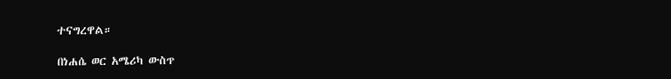ተናግረዋል።

በነሐሴ ወር አሜሪካ ውስጥ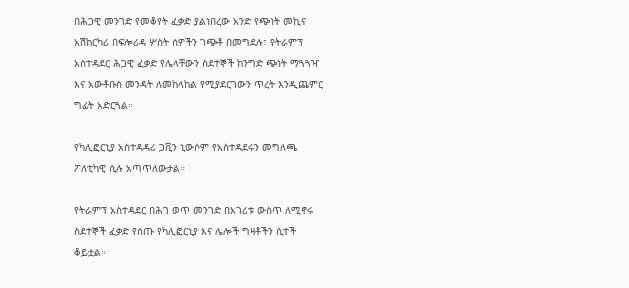በሕጋዊ መንገድ የመቆየት ፈቃድ ያልነበረው አንድ የጭነት መኪና አሽከርካሪ በፍሎሪዳ ሦስት ሰዎችን ገጭቶ በመግደሉ፣ የትራምፕ አስተዳደር ሕጋዊ ፈቃድ የሌላቸውን ስደተኞች ከንግድ ጭነት ማጓጓዣ እና አውቶቡስ መንዳት ለመከላከል የሚያደርገውን ጥረት እንዲጨምር ግፊት አድርጓል።

የካሊፎርኒያ አስተዳዳሪ ጋቪን ኒውሶም የአስተዳደሩን መግለጫ ፖለቲካዊ ሲሉ አጣጥለውታል።

የትራምፕ አስተዳደር በሕገ ወጥ መንገድ በአገሪቱ ውስጥ ለሚኖሩ ስደተኞች ፈቃድ የሰጡ የካሊፎርኒያ እና ሌሎች ግዛቶችን ሲተች ቆይቷል።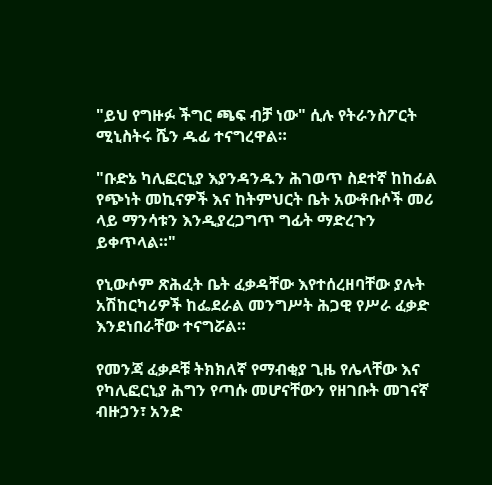"ይህ የግዙፉ ችግር ጫፍ ብቻ ነው" ሲሉ የትራንስፖርት ሚኒስትሩ ሼን ዱፊ ተናግረዋል።

"ቡድኔ ካሊፎርኒያ እያንዳንዱን ሕገወጥ ስደተኛ ከከፊል የጭነት መኪናዎች እና ከትምህርት ቤት አውቶቡሶች መሪ ላይ ማንሳቱን እንዲያረጋግጥ ግፊት ማድረጉን ይቀጥላል።"

የኒውሶም ጽሕፈት ቤት ፈቃዳቸው እየተሰረዘባቸው ያሉት አሽከርካሪዎች ከፌደራል መንግሥት ሕጋዊ የሥራ ፈቃድ እንደነበራቸው ተናግሯል።

የመንጃ ፈቃዶቹ ትክክለኛ የማብቂያ ጊዜ የሌላቸው እና የካሊፎርኒያ ሕግን የጣሱ መሆናቸውን የዘገቡት መገናኛ ብዙኃን፣ አንድ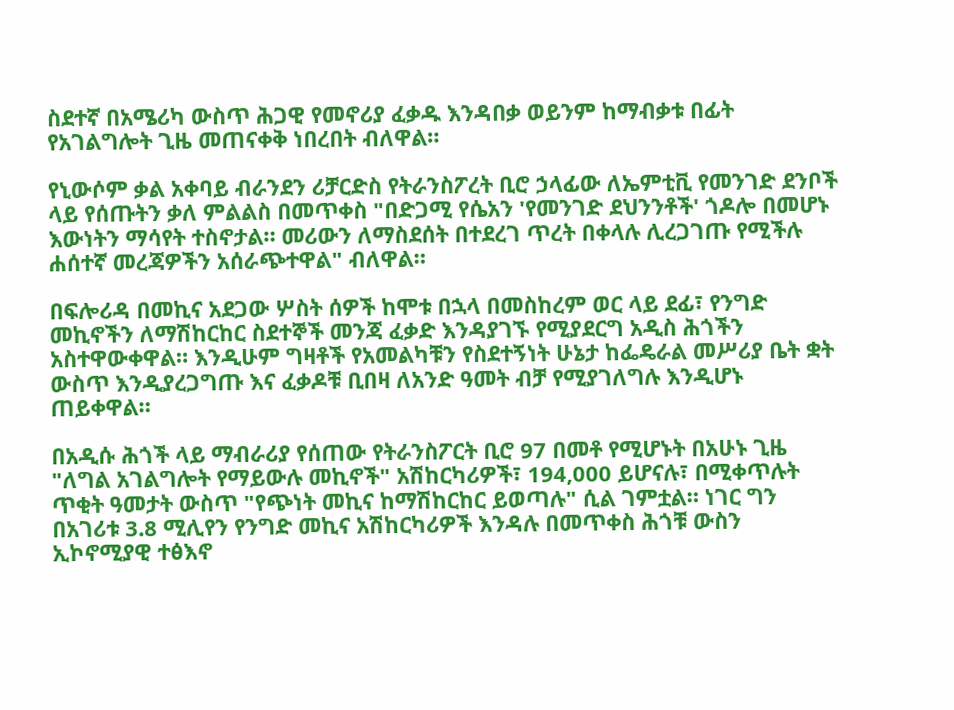ስደተኛ በአሜሪካ ውስጥ ሕጋዊ የመኖሪያ ፈቃዱ እንዳበቃ ወይንም ከማብቃቱ በፊት የአገልግሎት ጊዜ መጠናቀቅ ነበረበት ብለዋል።

የኒውሶም ቃል አቀባይ ብራንደን ሪቻርድስ የትራንስፖረት ቢሮ ኃላፊው ለኤምቲቪ የመንገድ ደንቦች ላይ የሰጡትን ቃለ ምልልስ በመጥቀስ "በድጋሚ የሴአን 'የመንገድ ደህንንቶች' ጎዶሎ በመሆኑ እውነትን ማሳየት ተስኖታል። መሪውን ለማስደሰት በተደረገ ጥረት በቀላሉ ሊረጋገጡ የሚችሉ ሐሰተኛ መረጃዎችን አሰራጭተዋል" ብለዋል።

በፍሎሪዳ በመኪና አደጋው ሦስት ሰዎች ከሞቱ በኋላ በመስከረም ወር ላይ ደፊ፣ የንግድ መኪኖችን ለማሽከርከር ስደተኞች መንጃ ፈቃድ እንዳያገኙ የሚያደርግ አዲስ ሕጎችን አስተዋውቀዋል። እንዲሁም ግዛቶች የአመልካቹን የስደተኝነት ሁኔታ ከፌዴራል መሥሪያ ቤት ቋት ውስጥ እንዲያረጋግጡ እና ፈቃዶቹ ቢበዛ ለአንድ ዓመት ብቻ የሚያገለግሉ እንዲሆኑ ጠይቀዋል።

በአዲሱ ሕጎች ላይ ማብራሪያ የሰጠው የትራንስፖርት ቢሮ 97 በመቶ የሚሆኑት በአሁኑ ጊዜ "ለግል አገልግሎት የማይውሉ መኪኖች" አሽከርካሪዎች፣ 194,000 ይሆናሉ፣ በሚቀጥሉት ጥቂት ዓመታት ውስጥ "የጭነት መኪና ከማሽከርከር ይወጣሉ" ሲል ገምቷል። ነገር ግን በአገሪቱ 3.8 ሚሊየን የንግድ መኪና አሽከርካሪዎች እንዳሉ በመጥቀስ ሕጎቹ ውስን ኢኮኖሚያዊ ተፅእኖ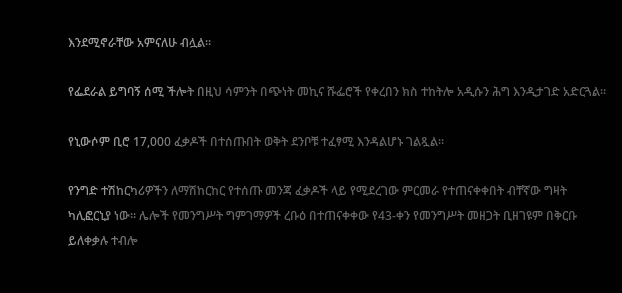እንደሚኖራቸው አምናለሁ ብሏል።

የፌደራል ይግባኝ ሰሚ ችሎት በዚህ ሳምንት በጭነት መኪና ሹፌሮች የቀረበን ክስ ተከትሎ አዲሱን ሕግ እንዲታገድ አድርጓል።

የኒውሶም ቢሮ 17,000 ፈቃዶች በተሰጡበት ወቅት ደንቦቹ ተፈፃሚ እንዳልሆኑ ገልጿል።

የንግድ ተሽከርካሪዎችን ለማሽከርከር የተሰጡ መንጃ ፈቃዶች ላይ የሚደረገው ምርመራ የተጠናቀቀበት ብቸኛው ግዛት ካሊፎርኒያ ነው። ሌሎች የመንግሥት ግምገማዎች ረቡዕ በተጠናቀቀው የ43-ቀን የመንግሥት መዘጋት ቢዘገዩም በቅርቡ ይለቀቃሉ ተብሎ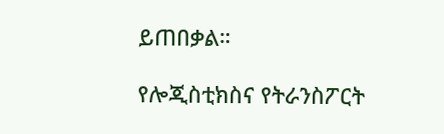ይጠበቃል።

የሎጂስቲክስና የትራንስፖርት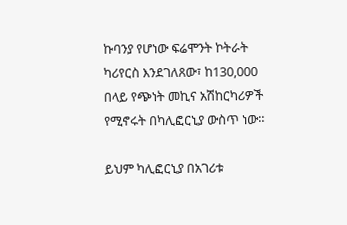ኩባንያ የሆነው ፍሬሞንት ኮትራት ካሪየርስ እንደገለጸው፣ ከ130,000 በላይ የጭነት መኪና አሽከርካሪዎች የሚኖሩት በካሊፎርኒያ ውስጥ ነው።

ይህም ካሊፎርኒያ በአገሪቱ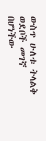ውስጥ ሁለቱ ትላልቅ ወደቦች መገኛ በሆነችው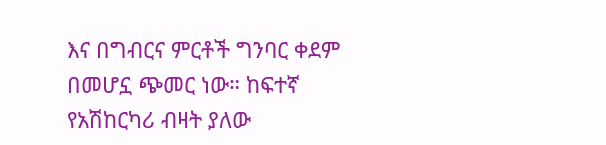እና በግብርና ምርቶች ግንባር ቀደም በመሆኗ ጭመር ነው። ከፍተኛ የአሽከርካሪ ብዛት ያለው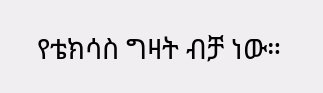የቴክሳስ ግዛት ብቻ ነው።